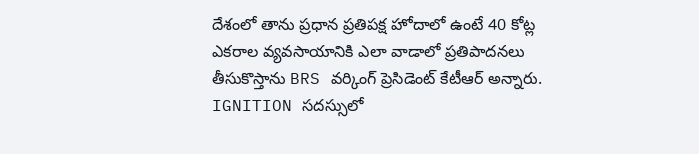దేశంలో తాను ప్రధాన ప్రతిపక్ష హోదాలో ఉంటే 40 కోట్ల ఎకరాల వ్యవసాయానికి ఎలా వాడాలో ప్రతిపాదనలు తీసుకొస్తాను BRS వర్కింగ్ ప్రెసిడెంట్ కేటీఆర్ అన్నారు. IGNITION సదస్సులో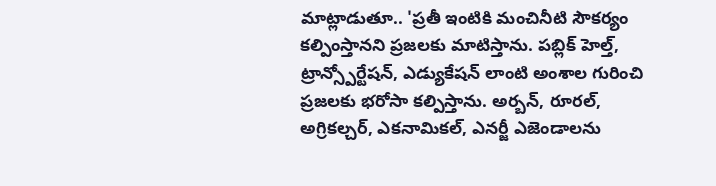మాట్లాడుతూ.. 'ప్రతీ ఇంటికి మంచినీటి సౌకర్యం కల్పింస్తానని ప్రజలకు మాటిస్తాను. పబ్లిక్ హెల్త్, ట్రాన్స్పోర్టేషన్, ఎడ్యుకేషన్ లాంటి అంశాల గురించి ప్రజలకు భరోసా కల్పిస్తాను. అర్బన్, రూరల్, అగ్రికల్చర్, ఎకనామికల్, ఎనర్జీ ఎజెండాలను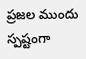ప్రజల ముందు స్పష్టంగా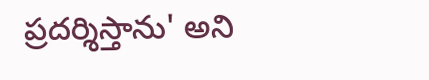ప్రదర్శిస్తాను' అని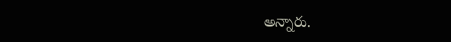అన్నారు.